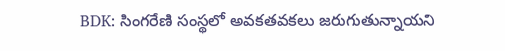BDK: సింగరేణి సంస్థలో అవకతవకలు జరుగుతున్నాయని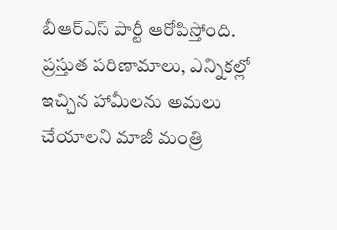బీఆర్ఎస్ పార్టీ ఆరోపిస్తోంది. ప్రస్తుత పరిణామాలు, ఎన్నికల్లో ఇచ్చిన హామీలను అమలు చేయాలని మాజీ మంత్రి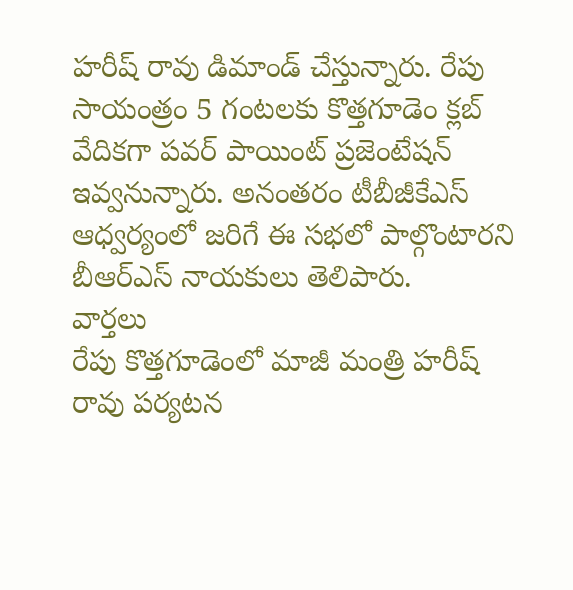హరీష్ రావు డిమాండ్ చేస్తున్నారు. రేపు సాయంత్రం 5 గంటలకు కొత్తగూడెం క్లబ్ వేదికగా పవర్ పాయింట్ ప్రజెంటేషన్ ఇవ్వనున్నారు. అనంతరం టీబీజీకేఎస్ ఆధ్వర్యంలో జరిగే ఈ సభలో పాల్గొంటారని బీఆర్ఎస్ నాయకులు తెలిపారు.
వార్తలు
రేపు కొత్తగూడెంలో మాజీ మంత్రి హరీష్ రావు పర్యటన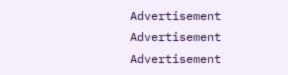Advertisement
Advertisement
Advertisement